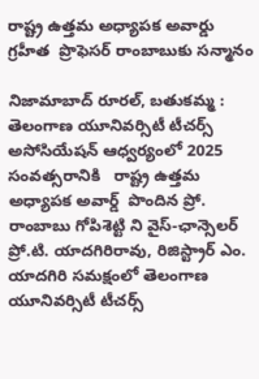రాష్ట్ర ఉత్తమ అధ్యాపక అవార్డు గ్రహీత  ప్రొఫెసర్ రాంబాబుకు సన్మానం

నిజామాబాద్ రూరల్, బతుకమ్మ : తెలంగాణ యూనివర్సిటీ టీచర్స్ అసోసియేషన్ ఆధ్వర్యంలో 2025 సంవత్సరానికి   రాష్ట్ర ఉత్తమ అధ్యాపక అవార్డ్  పొందిన ప్రో. రాంబాబు గోపిశెట్టి ని వైస్-ఛాన్సెలర్ ప్రో.టి. యాదగిరిరావు, రిజిస్ట్రార్ ఎం. యాదగిరి సమక్షంలో తెలంగాణ యూనివర్సిటీ టీచర్స్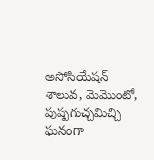అసోసియేషన్   శాలువ, మెమొంటో, పుష్పగుచ్చమిచ్చి  ఘనంగా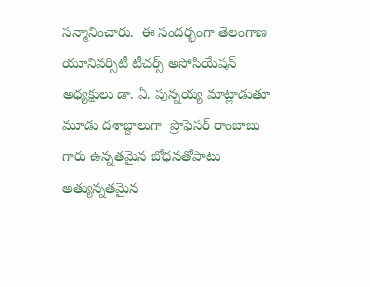సన్మానించారు.  ఈ సందర్భంగా తెలంగాణ యూనివర్సిటీ టీచర్స్ అసోసియేషన్  అధ్యక్షులు డా. ఏ. పున్నయ్య మాట్లాడుతూ మూడు దశాబ్దాలుగా  ప్రొఫెసర్ రాంబాబు గారు ఉన్నతమైన బోధనతోపాటు  అత్యున్నతమైన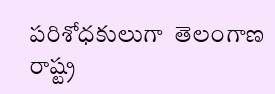పరిశోధకులుగా  తెలంగాణ రాష్ట్ర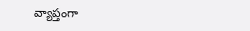వ్యాప్తంగా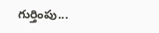గుర్తింపు...